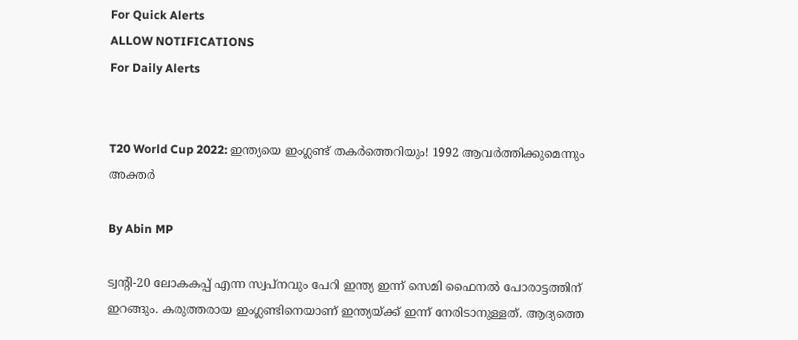For Quick Alerts
ALLOW NOTIFICATIONS
For Daily Alerts


T20 World Cup 2022: ഇന്ത്യയെ ഇംഗ്ലണ്ട് തകര്‍ത്തെറിയും! 1992 ആവര്‍ത്തിക്കുമെന്നും അക്തര്‍

By Abin MP

ട്വന്റി-20 ലോകകപ്പ് എന്ന സ്വപ്‌നവും പേറി ഇന്ത്യ ഇന്ന് സെമി ഫൈനല്‍ പോരാട്ടത്തിന് ഇറങ്ങും. കരുത്തരായ ഇംഗ്ലണ്ടിനെയാണ് ഇന്ത്യയ്ക്ക് ഇന്ന് നേരിടാനുള്ളത്. ആദ്യത്തെ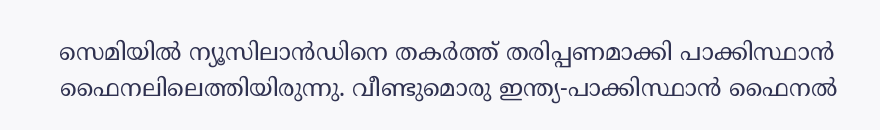സെമിയില്‍ ന്യൂസിലാന്‍ഡിനെ തകര്‍ത്ത് തരിപ്പണമാക്കി പാക്കിസ്ഥാന്‍ ഫൈനലിലെത്തിയിരുന്നു. വീണ്ടുമൊരു ഇന്ത്യ-പാക്കിസ്ഥാന്‍ ഫൈനല്‍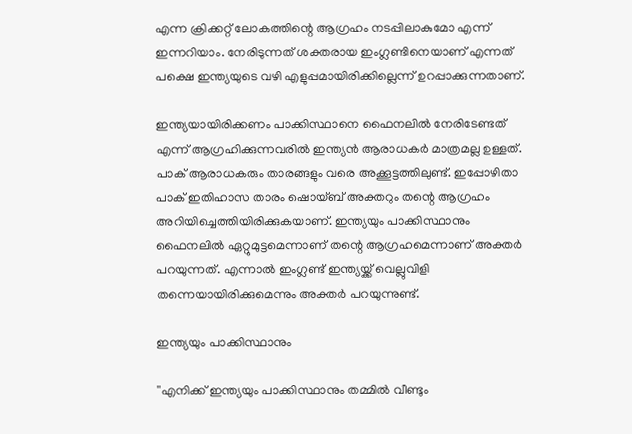എന്ന ക്രിക്കറ്റ് ലോകത്തിന്റെ ആഗ്രഹം നടപ്പിലാകുമോ എന്ന് ഇന്നറിയാം. നേരിടുന്നത് ശക്തരായ ഇംഗ്ലണ്ടിനെയാണ് എന്നത് പക്ഷെ ഇന്ത്യയുടെ വഴി എളുപ്പമായിരിക്കില്ലെന്ന് ഉറപ്പാക്കുന്നതാണ്.

ഇന്ത്യയായിരിക്കണം പാക്കിസ്ഥാനെ ഫൈനലില്‍ നേരിടേണ്ടത് എന്ന് ആഗ്രഹിക്കുന്നവരില്‍ ഇന്ത്യന്‍ ആരാധകര്‍ മാത്രമല്ല ഉള്ളത്. പാക് ആരാധകരും താരങ്ങളും വരെ അക്കൂട്ടത്തിലുണ്ട്. ഇപ്പോഴിതാ പാക് ഇതിഹാസ താരം ഷൊയ്ബ് അക്തറും തന്റെ ആഗ്രഹം അറിയിച്ചെത്തിയിരിക്കുകയാണ്. ഇന്ത്യയും പാക്കിസ്ഥാനും ഫൈനലില്‍ ഏറ്റുമുട്ടമെന്നാണ് തന്റെ ആഗ്രഹമെന്നാണ് അക്തര്‍ പറയുന്നത്. എന്നാല്‍ ഇംഗ്ലണ്ട് ഇന്ത്യയ്ക്ക് വെല്ലുവിളി തന്നെയായിരിക്കുമെന്നും അക്തര്‍ പറയുന്നുണ്ട്.

ഇന്ത്യയും പാക്കിസ്ഥാനും

''എനിക്ക് ഇന്ത്യയും പാക്കിസ്ഥാനും തമ്മില്‍ വീണ്ടും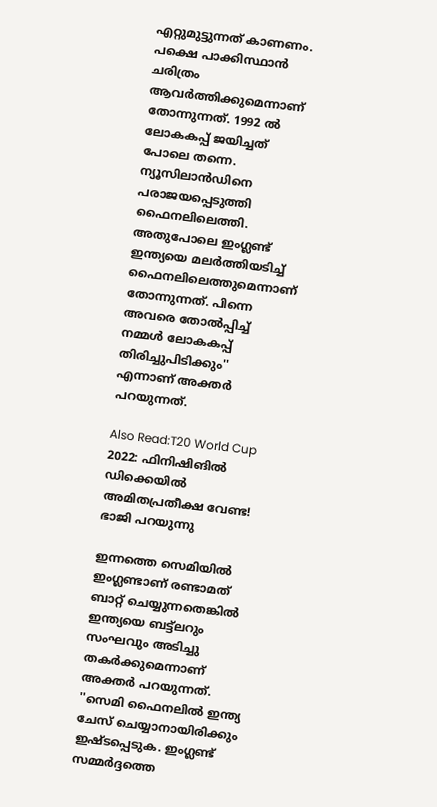എറ്റുമുട്ടുന്നത് കാണണം. പക്ഷെ പാക്കിസ്ഥാന്‍ ചരിത്രം ആവര്‍ത്തിക്കുമെന്നാണ് തോന്നുന്നത്. 1992 ല്‍ ലോകകപ്പ് ജയിച്ചത് പോലെ തന്നെ. ന്യൂസിലാന്‍ഡിനെ പരാജയപ്പെടുത്തി ഫൈനലിലെത്തി. അതുപോലെ ഇംഗ്ലണ്ട് ഇന്ത്യയെ മലര്‍ത്തിയടിച്ച് ഫൈനലിലെത്തുമെന്നാണ് തോന്നുന്നത്. പിന്നെ അവരെ തോല്‍പ്പിച്ച് നമ്മള്‍ ലോകകപ്പ് തിരിച്ചുപിടിക്കും'' എന്നാണ് അക്തര്‍ പറയുന്നത്.

Also Read:T20 World Cup 2022: ഫിനിഷിങില്‍ ഡിക്കെയില്‍ അമിതപ്രതീക്ഷ വേണ്ട! ഭാജി പറയുന്നു

ഇന്നത്തെ സെമിയില്‍ ഇംഗ്ലണ്ടാണ് രണ്ടാമത് ബാറ്റ് ചെയ്യുന്നതെങ്കില്‍ ഇന്ത്യയെ ബട്ട്‌ലറും സംഘവും അടിച്ചു തകര്‍ക്കുമെന്നാണ് അക്തര്‍ പറയുന്നത്. ''സെമി ഫൈനലില്‍ ഇന്ത്യ ചേസ് ചെയ്യാനായിരിക്കും ഇഷ്ടപ്പെടുക. ഇംഗ്ലണ്ട് സമ്മര്‍ദ്ദത്തെ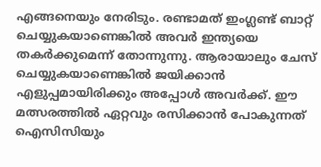എങ്ങനെയും നേരിടും. രണ്ടാമത് ഇംഗ്ലണ്ട് ബാറ്റ് ചെയ്യുകയാണെങ്കില്‍ അവര്‍ ഇന്ത്യയെ തകര്‍ക്കുമെന്ന് തോന്നുന്നു. ആരായാലും ചേസ് ചെയ്യുകയാണെങ്കില്‍ ജയിക്കാന്‍ എളുപ്പമായിരിക്കും അപ്പോള്‍ അവര്‍ക്ക്. ഈ മത്സരത്തില്‍ ഏറ്റവും രസിക്കാന്‍ പോകുന്നത് ഐസിസിയും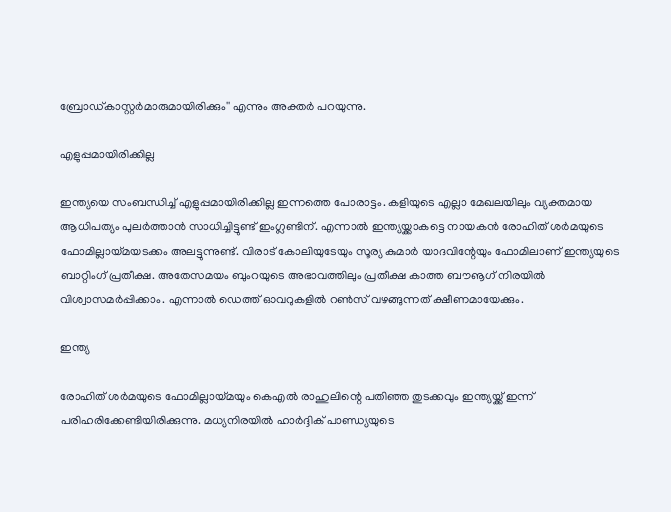ബ്രോഡ്കാസ്റ്റര്‍മാരുമായിരിക്കും'' എന്നും അക്തര്‍ പറയുന്നു.

എളുപ്പമായിരിക്കില്ല

ഇന്ത്യയെ സംബന്ധിച്ച് എളുപ്പമായിരിക്കില്ല ഇന്നത്തെ പോരാട്ടം. കളിയുടെ എല്ലാ മേഖലയിലും വ്യക്തമായ ആധിപത്യം പുലര്‍ത്താന്‍ സാധിച്ചിട്ടുണ്ട് ഇംഗ്ലണ്ടിന്. എന്നാല്‍ ഇന്ത്യയ്ക്കാകട്ടെ നായകന്‍ രോഹിത് ശര്‍മയുടെ ഫോമില്ലായ്മയടക്കം അലട്ടുന്നുണ്ട്. വിരാട് കോലിയുടേയും സൂര്യ കുമാര്‍ യാദവിന്റേയും ഫോമിലാണ് ഇന്ത്യയുടെ ബാറ്റിംഗ് പ്രതീക്ഷ. അതേസമയം ബുംറയുടെ അഭാവത്തിലും പ്രതീക്ഷ കാത്ത ബൗൡഗ് നിരയില്‍ വിശ്വാസമര്‍പ്പിക്കാം. എന്നാല്‍ ഡെത്ത് ഓവറുകളില്‍ റണ്‍സ് വഴങ്ങുന്നത് ക്ഷീണമായേക്കും.

ഇന്ത്യ

രോഹിത് ശര്‍മയുടെ ഫോമില്ലായ്മയും കെഎല്‍ രാഹുലിന്റെ പതിഞ്ഞ തുടക്കവും ഇന്ത്യയ്ക്ക് ഇന്ന് പരിഹരിക്കേണ്ടിയിരിക്കുന്നു. മധ്യനിരയില്‍ ഹാര്‍ദ്ദിക് പാണ്ഡ്യയുടെ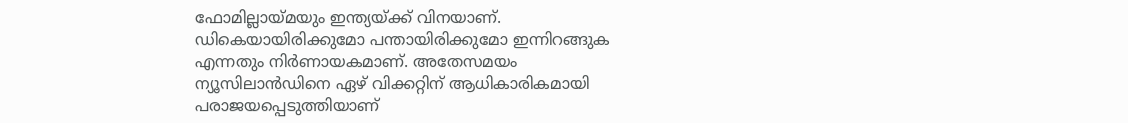ഫോമില്ലായ്മയും ഇന്ത്യയ്ക്ക് വിനയാണ്. ഡികെയായിരിക്കുമോ പന്തായിരിക്കുമോ ഇന്നിറങ്ങുക എന്നതും നിര്‍ണായകമാണ്. അതേസമയം ന്യൂസിലാന്‍ഡിനെ ഏഴ് വിക്കറ്റിന് ആധികാരികമായി പരാജയപ്പെടുത്തിയാണ്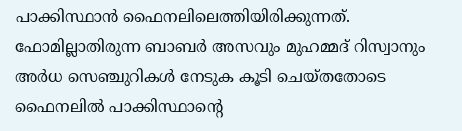പാക്കിസ്ഥാന്‍ ഫൈനലിലെത്തിയിരിക്കുന്നത്. ഫോമില്ലാതിരുന്ന ബാബര്‍ അസവും മുഹമ്മദ് റിസ്വാനും അര്‍ധ സെഞ്ചുറികള്‍ നേടുക കൂടി ചെയ്തതോടെ ഫൈനലില്‍ പാക്കിസ്ഥാന്റെ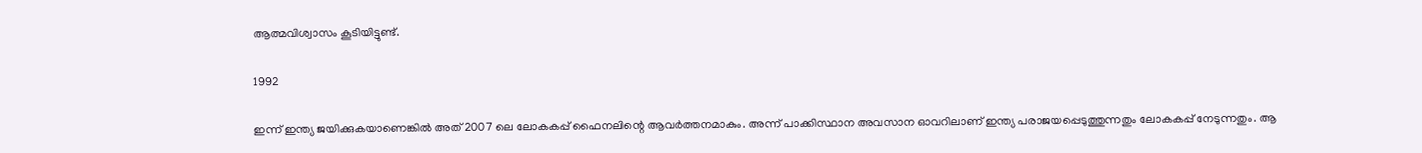ആത്മവിശ്വാസം കൂടിയിട്ടുണ്ട്.

1992

ഇന്ന് ഇന്ത്യ ജയിക്കുകയാണെങ്കില്‍ അത് 2007 ലെ ലോകകപ്പ് ഫൈനലിന്റെ ആവര്‍ത്തനമാകും. അന്ന് പാക്കിസ്ഥാന അവസാന ഓവറിലാണ് ഇന്ത്യ പരാജയപ്പെടുത്തുന്നതും ലോകകപ്പ് നേടുന്നതും. ആ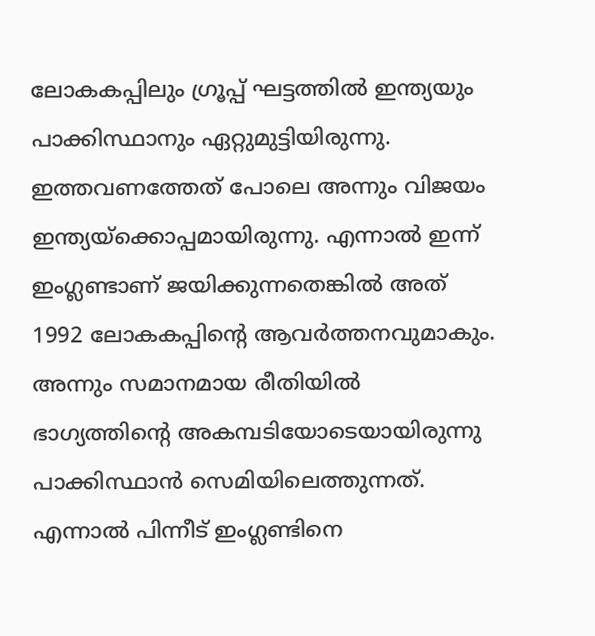ലോകകപ്പിലും ഗ്രൂപ്പ് ഘട്ടത്തില്‍ ഇന്ത്യയും പാക്കിസ്ഥാനും ഏറ്റുമുട്ടിയിരുന്നു. ഇത്തവണത്തേത് പോലെ അന്നും വിജയം ഇന്ത്യയ്‌ക്കൊപ്പമായിരുന്നു. എന്നാല്‍ ഇന്ന് ഇംഗ്ലണ്ടാണ് ജയിക്കുന്നതെങ്കില്‍ അത് 1992 ലോകകപ്പിന്റെ ആവര്‍ത്തനവുമാകും. അന്നും സമാനമായ രീതിയില്‍ ഭാഗ്യത്തിന്റെ അകമ്പടിയോടെയായിരുന്നു പാക്കിസ്ഥാന്‍ സെമിയിലെത്തുന്നത്. എന്നാല്‍ പിന്നീട് ഇംഗ്ലണ്ടിനെ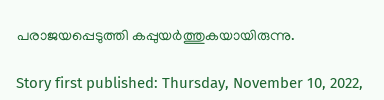പരാജയപ്പെടുത്തി കപ്പുയര്‍ത്തുകയായിരുന്നു.

Story first published: Thursday, November 10, 2022,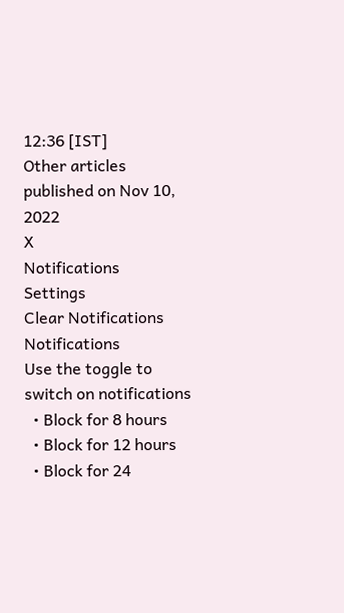12:36 [IST]
Other articles published on Nov 10, 2022
X
Notifications
Settings
Clear Notifications
Notifications
Use the toggle to switch on notifications
  • Block for 8 hours
  • Block for 12 hours
  • Block for 24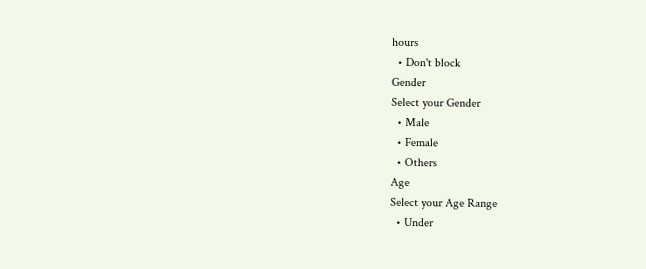hours
  • Don't block
Gender
Select your Gender
  • Male
  • Female
  • Others
Age
Select your Age Range
  • Under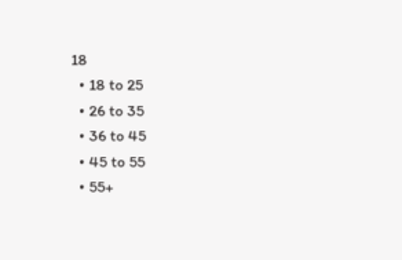18
  • 18 to 25
  • 26 to 35
  • 36 to 45
  • 45 to 55
  • 55+